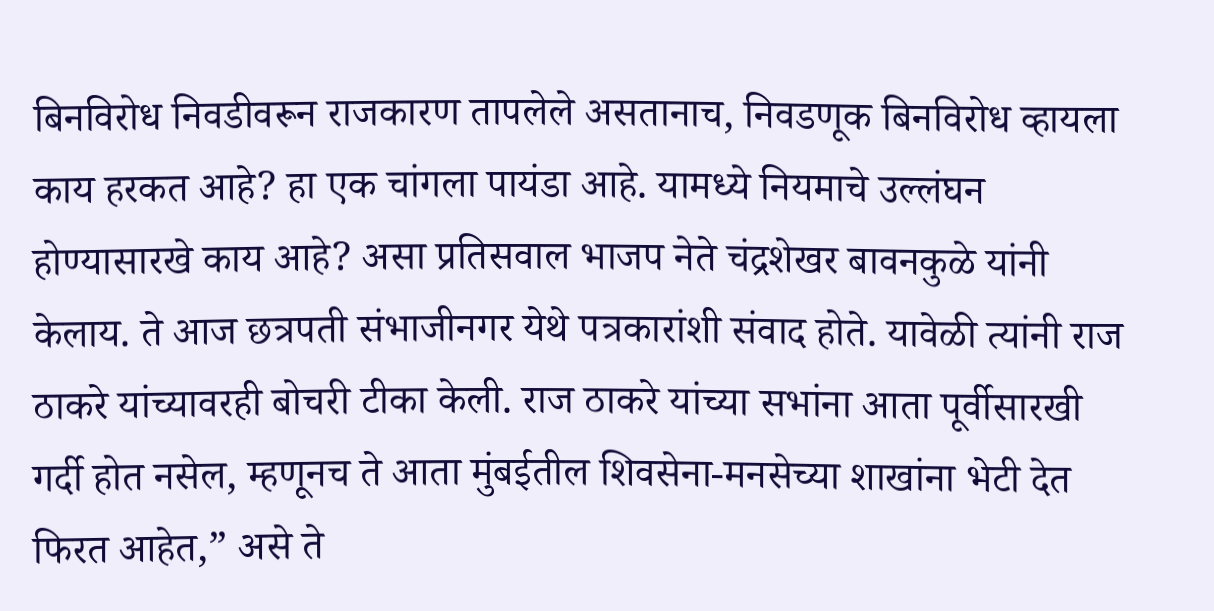बिनविरोध निवडीवरून राजकारण तापलेले असतानाच, निवडणूक बिनविरोध व्हायला काय हरकत आहे? हा एक चांगला पायंडा आहे. यामध्ये नियमाचे उल्लंघन होण्यासारखे काय आहे? असा प्रतिसवाल भाजप नेते चंद्रशेखर बावनकुळे यांनी केलाय. ते आज छत्रपती संभाजीनगर येथे पत्रकारांशी संवाद होते. यावेळी त्यांनी राज ठाकरे यांच्यावरही बोचरी टीका केली. राज ठाकरे यांच्या सभांना आता पूर्वीसारखी गर्दी होत नसेल, म्हणूनच ते आता मुंबईतील शिवसेना-मनसेच्या शाखांना भेटी देत फिरत आहेत,” असे ते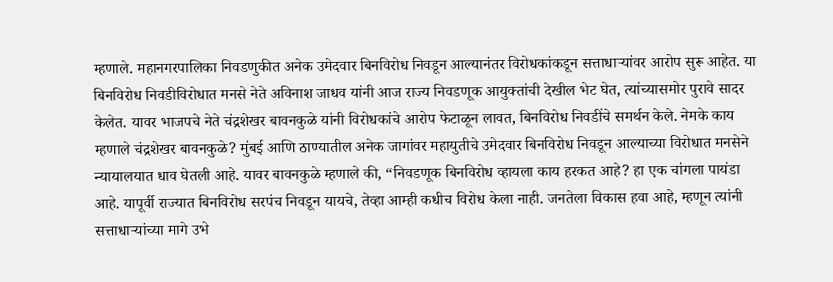म्हणाले. महानगरपालिका निवडणुकीत अनेक उमेदवार बिनविरोध निवडून आल्यानंतर विरोधकांकडून सत्ताधाऱ्यांवर आरोप सुरू आहेत. या बिनविरोध निवडीविरोधात मनसे नेते अविनाश जाधव यांनी आज राज्य निवडणूक आयुक्तांची देखील भेट घेत, त्यांच्यासमोर पुरावे सादर केलेत. यावर भाजपचे नेते चंद्रशेखर बावनकुळे यांनी विरोधकांचे आरोप फेटाळून लावत, बिनविरोध निवडींचे समर्थन केले. नेमके काय म्हणाले चंद्रशेखर बावनकुळे? मुंबई आणि ठाण्यातील अनेक जागांवर महायुतीचे उमेदवार बिनविरोध निवडून आल्याच्या विरोधात मनसेने न्यायालयात धाव घेतली आहे. यावर बावनकुळे म्हणाले की, “निवडणूक बिनविरोध व्हायला काय हरकत आहे? हा एक चांगला पायंडा आहे. यापूर्वी राज्यात बिनविरोध सरपंच निवडून यायचे, तेव्हा आम्ही कधीच विरोध केला नाही. जनतेला विकास हवा आहे, म्हणून त्यांनी सत्ताधाऱ्यांच्या मागे उभे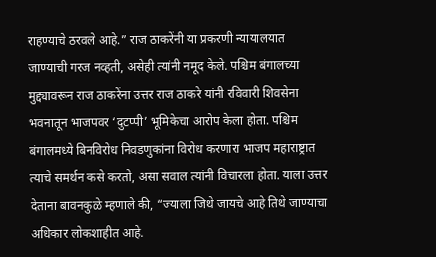राहण्याचे ठरवले आहे.” राज ठाकरेंनी या प्रकरणी न्यायालयात जाण्याची गरज नव्हती, असेही त्यांनी नमूद केले. पश्चिम बंगालच्या मुद्द्यावरून राज ठाकरेंना उत्तर राज ठाकरे यांनी रविवारी शिवसेना भवनातून भाजपवर ‘दुटप्पी’ भूमिकेचा आरोप केला होता. पश्चिम बंगालमध्ये बिनविरोध निवडणुकांना विरोध करणारा भाजप महाराष्ट्रात त्याचे समर्थन कसे करतो, असा सवाल त्यांनी विचारला होता. याला उत्तर देताना बावनकुळे म्हणाले की, “ज्याला जिथे जायचे आहे तिथे जाण्याचा अधिकार लोकशाहीत आहे.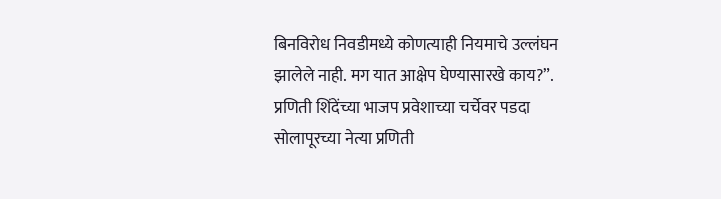बिनविरोध निवडीमध्ये कोणत्याही नियमाचे उल्लंघन झालेले नाही. मग यात आक्षेप घेण्यासारखे काय?”. प्रणिती शिंदेंच्या भाजप प्रवेशाच्या चर्चेवर पडदा सोलापूरच्या नेत्या प्रणिती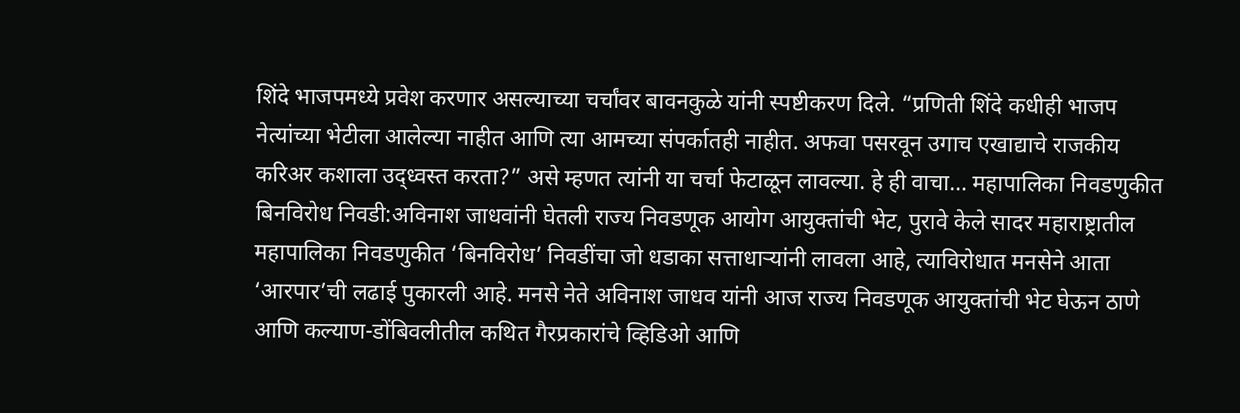शिंदे भाजपमध्ये प्रवेश करणार असल्याच्या चर्चांवर बावनकुळे यांनी स्पष्टीकरण दिले. “प्रणिती शिंदे कधीही भाजप नेत्यांच्या भेटीला आलेल्या नाहीत आणि त्या आमच्या संपर्कातही नाहीत. अफवा पसरवून उगाच एखाद्याचे राजकीय करिअर कशाला उद्ध्वस्त करता?” असे म्हणत त्यांनी या चर्चा फेटाळून लावल्या. हे ही वाचा… महापालिका निवडणुकीत बिनविरोध निवडी:अविनाश जाधवांनी घेतली राज्य निवडणूक आयोग आयुक्तांची भेट, पुरावे केले सादर महाराष्ट्रातील महापालिका निवडणुकीत ‘बिनविरोध’ निवडींचा जो धडाका सत्ताधाऱ्यांनी लावला आहे, त्याविरोधात मनसेने आता ‘आरपार’ची लढाई पुकारली आहे. मनसे नेते अविनाश जाधव यांनी आज राज्य निवडणूक आयुक्तांची भेट घेऊन ठाणे आणि कल्याण-डोंबिवलीतील कथित गैरप्रकारांचे व्हिडिओ आणि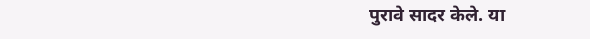पुरावे सादर केले. या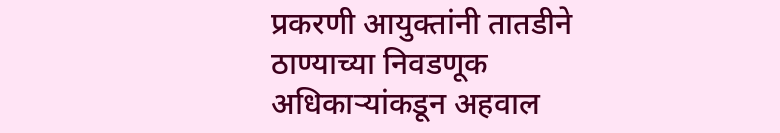प्रकरणी आयुक्तांनी तातडीने ठाण्याच्या निवडणूक अधिकाऱ्यांकडून अहवाल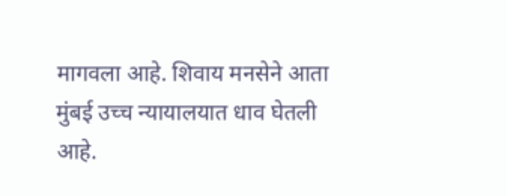मागवला आहे. शिवाय मनसेने आता मुंबई उच्च न्यायालयात धाव घेतली आहे.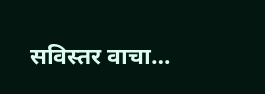सविस्तर वाचा…